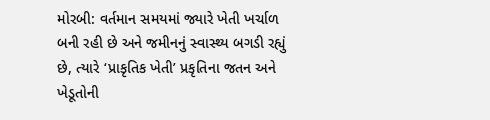મોરબી: વર્તમાન સમયમાં જ્યારે ખેતી ખર્ચાળ બની રહી છે અને જમીનનું સ્વાસ્થ્ય બગડી રહ્યું છે, ત્યારે ‘પ્રાકૃતિક ખેતી’ પ્રકૃતિના જતન અને ખેડૂતોની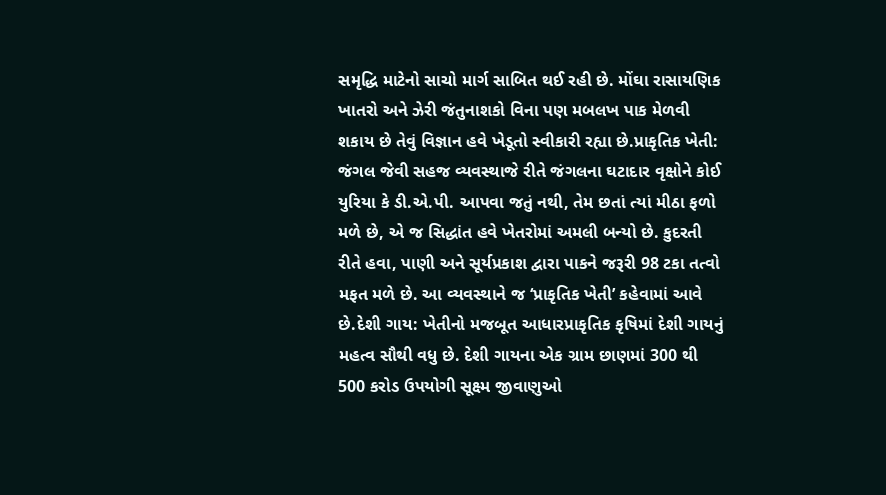સમૃદ્ધિ માટેનો સાચો માર્ગ સાબિત થઈ રહી છે. મોંઘા રાસાયણિક ખાતરો અને ઝેરી જંતુનાશકો વિના પણ મબલખ પાક મેળવી શકાય છે તેવું વિજ્ઞાન હવે ખેડૂતો સ્વીકારી રહ્યા છે.પ્રાકૃતિક ખેતી: જંગલ જેવી સહજ વ્યવસ્થાજે રીતે જંગલના ઘટાદાર વૃક્ષોને કોઈ યુરિયા કે ડી.એ.પી. આપવા જતું નથી, તેમ છતાં ત્યાં મીઠા ફળો મળે છે, એ જ સિદ્ધાંત હવે ખેતરોમાં અમલી બન્યો છે. કુદરતી રીતે હવા, પાણી અને સૂર્યપ્રકાશ દ્વારા પાકને જરૂરી 98 ટકા તત્વો મફત મળે છે. આ વ્યવસ્થાને જ ‘પ્રાકૃતિક ખેતી’ કહેવામાં આવે છે.દેશી ગાય: ખેતીનો મજબૂત આધારપ્રાકૃતિક કૃષિમાં દેશી ગાયનું મહત્વ સૌથી વધુ છે. દેશી ગાયના એક ગ્રામ છાણમાં 300 થી 500 કરોડ ઉપયોગી સૂક્ષ્મ જીવાણુઓ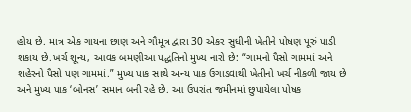હોય છે. માત્ર એક ગાયના છાણ અને ગૌમૂત્ર દ્વારા 30 એકર સુધીની ખેતીને પોષણ પૂરું પાડી શકાય છે.ખર્ચ શૂન્ય, આવક બમણીઆ પદ્ધતિનો મુખ્ય નારો છે: “ગામનો પૈસો ગામમાં અને શહેરનો પૈસો પણ ગામમાં.” મુખ્ય પાક સાથે અન્ય પાક ઉગાડવાથી ખેતીનો ખર્ચ નીકળી જાય છે અને મુખ્ય પાક ‘બોનસ’ સમાન બની રહે છે. આ ઉપરાંત જમીનમાં છુપાયેલા પોષક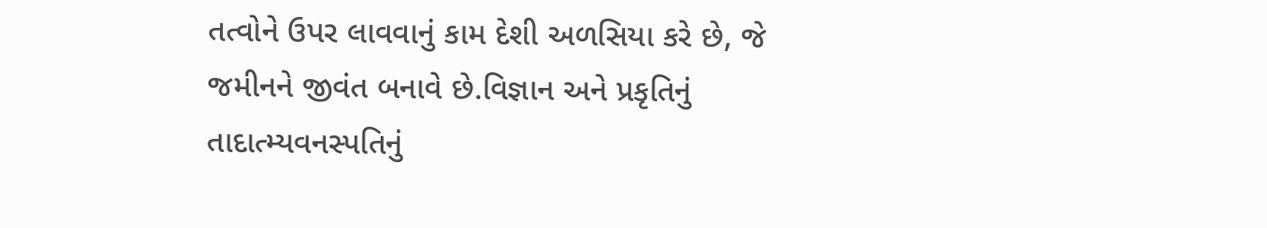તત્વોને ઉપર લાવવાનું કામ દેશી અળસિયા કરે છે, જે જમીનને જીવંત બનાવે છે.વિજ્ઞાન અને પ્રકૃતિનું તાદાત્મ્યવનસ્પતિનું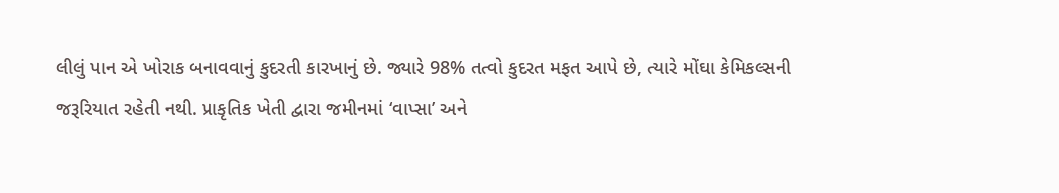લીલું પાન એ ખોરાક બનાવવાનું કુદરતી કારખાનું છે. જ્યારે 98% તત્વો કુદરત મફત આપે છે, ત્યારે મોંઘા કેમિકલ્સની જરૂરિયાત રહેતી નથી. પ્રાકૃતિક ખેતી દ્વારા જમીનમાં ‘વાપ્સા’ અને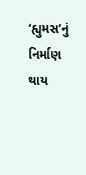‘હ્યુમસ’નું નિર્માણ થાય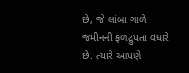છે, જે લાંબા ગાળે જમીનની ફળદ્રુપતા વધારે છે. ત્યારે આપણે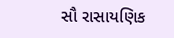સૌ રાસાયણિક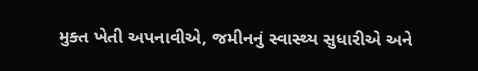મુક્ત ખેતી અપનાવીએ, જમીનનું સ્વાસ્થ્ય સુધારીએ અને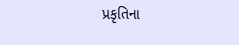પ્રકૃતિના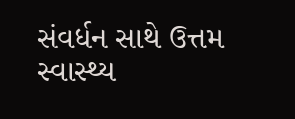સંવર્ધન સાથે ઉત્તમ સ્વાસ્થ્ય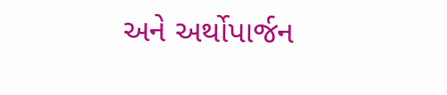અને અર્થોપાર્જન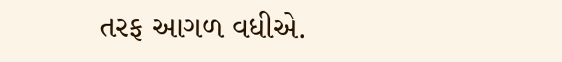તરફ આગળ વધીએ.